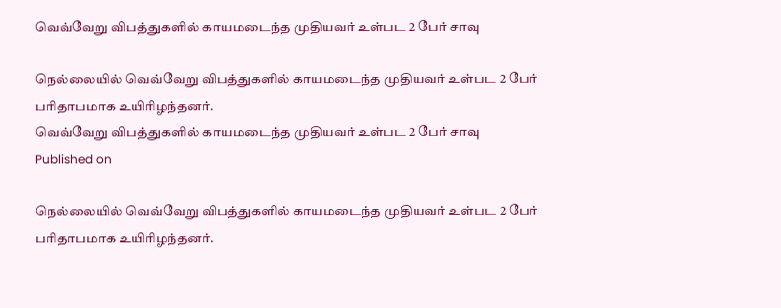வெவ்வேறு விபத்துகளில் காயமடைந்த முதியவர் உள்பட 2 பேர் சாவு

நெல்லையில் வெவ்வேறு விபத்துகளில் காயமடைந்த முதியவர் உள்பட 2 பேர் பரிதாபமாக உயிரிழந்தனர்.
வெவ்வேறு விபத்துகளில் காயமடைந்த முதியவர் உள்பட 2 பேர் சாவு
Published on

நெல்லையில் வெவ்வேறு விபத்துகளில் காயமடைந்த முதியவர் உள்பட 2 பேர் பரிதாபமாக உயிரிழந்தனர்.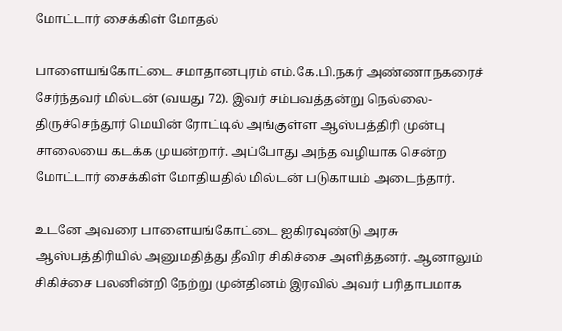மோட்டார் சைக்கிள் மோதல்

பாளையங்கோட்டை சமாதானபுரம் எம்.கே.பி.நகர் அண்ணாநகரைச் சேர்ந்தவர் மில்டன் (வயது 72). இவர் சம்பவத்தன்று நெல்லை- திருச்செந்தூர் மெயின் ரோட்டில் அங்குள்ள ஆஸ்பத்திரி முன்பு சாலையை கடக்க முயன்றார். அப்போது அந்த வழியாக சென்ற மோட்டார் சைக்கிள் மோதியதில் மில்டன் படுகாயம் அடைந்தார்.

உடனே அவரை பாளையங்கோட்டை ஐகிரவுண்டு அரசு ஆஸ்பத்திரியில் அனுமதித்து தீவிர சிகிச்சை அளித்தனர். ஆனாலும் சிகிச்சை பலனின்றி நேற்று முன்தினம் இரவில் அவர் பரிதாபமாக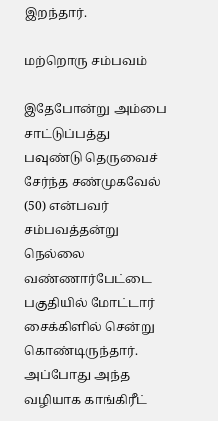இறந்தார்.

மற்றொரு சம்பவம்

இதேபோன்று அம்பை சாட்டுப்பத்து பவுண்டு தெருவைச் சேர்ந்த சண்முகவேல் (50) என்பவர் சம்பவத்தன்று நெல்லை வண்ணார்பேட்டை பகுதியில் மோட்டார் சைக்கிளில் சென்று கொண்டிருந்தார். அப்போது அந்த வழியாக காங்கிரீட்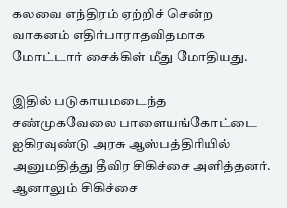கலவை எந்திரம் ஏற்றிச் சென்ற வாகனம் எதிர்பாராதவிதமாக மோட்டார் சைக்கிள் மீது மோதியது.

இதில் படுகாயமடைந்த சண்முகவேலை பாளையங்கோட்டை ஐகிரவுண்டு அரசு ஆஸ்பத்திரியில் அனுமதித்து தீவிர சிகிச்சை அளித்தனர். ஆனாலும் சிகிச்சை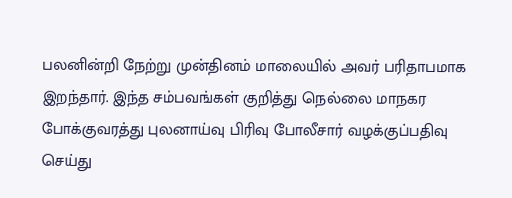பலனின்றி நேற்று முன்தினம் மாலையில் அவர் பரிதாபமாக இறந்தார். இந்த சம்பவங்கள் குறித்து நெல்லை மாநகர போக்குவரத்து புலனாய்வு பிரிவு போலீசார் வழக்குப்பதிவு செய்து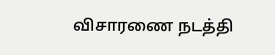விசாரணை நடத்தி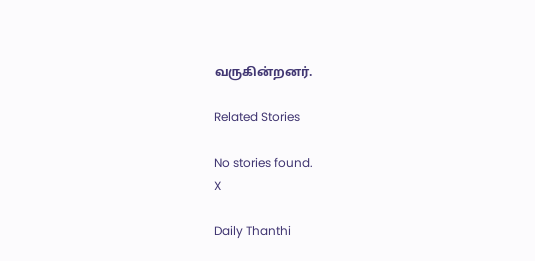வருகின்றனர்.

Related Stories

No stories found.
X

Daily Thanthi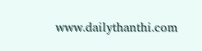www.dailythanthi.com